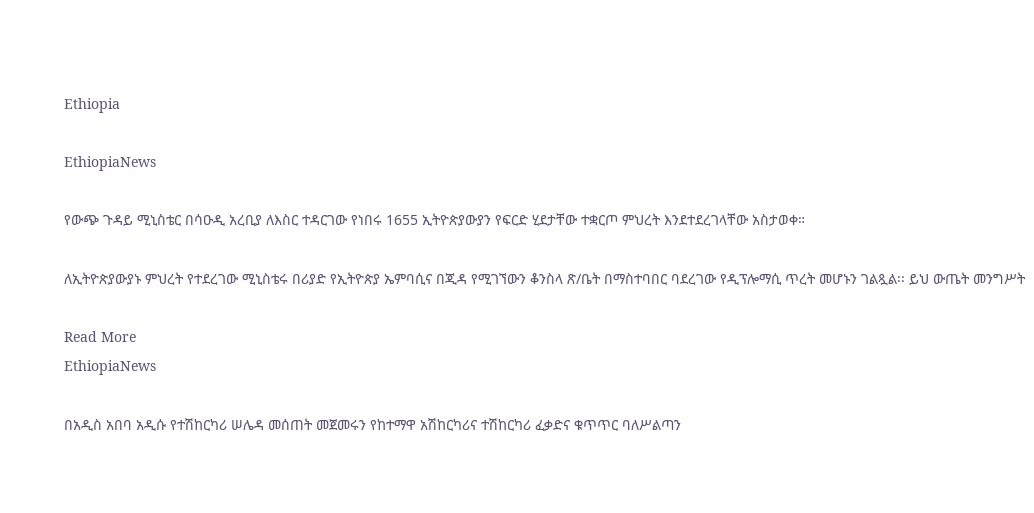Ethiopia

EthiopiaNews

የውጭ ጉዳይ ሚኒስቴር በሳዑዲ አረቢያ ለእስር ተዳርገው የነበሩ 1655 ኢትዮጵያውያን የፍርድ ሂደታቸው ተቋርጦ ምህረት እንደተደረገላቸው አስታወቀ።

ለኢትዮጵያውያኑ ምህረት የተደረገው ሚኒስቴሩ በሪያድ የኢትዮጵያ ኤምባሲና በጂዳ የሚገኘውን ቆንስላ ጽ/ቤት በማስተባበር ባደረገው የዲፕሎማሲ ጥረት መሆኑን ገልጿል፡፡ ይህ ውጤት መንግሥት

Read More
EthiopiaNews

በአዲስ አበባ አዲሱ የተሽከርካሪ ሠሌዳ መሰጠት መጀመሩን የከተማዋ አሽከርካሪና ተሽከርካሪ ፈቃድና ቁጥጥር ባለሥልጣን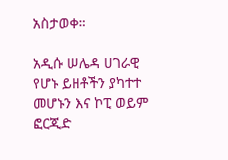አስታወቀ።

አዲሱ ሠሌዳ ሀገራዊ የሆኑ ይዘቶችን ያካተተ መሆኑን እና ኮፒ ወይም ፎርጂድ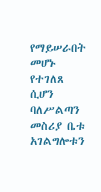የማይሠራበት መሆኑ የተገለጸ ሲሆን ባለሥልጣን መስሪያ ቤቱ አገልግሎቱን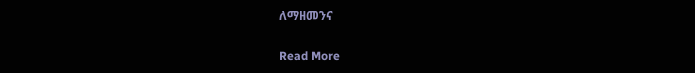ለማዘመንና

Read More